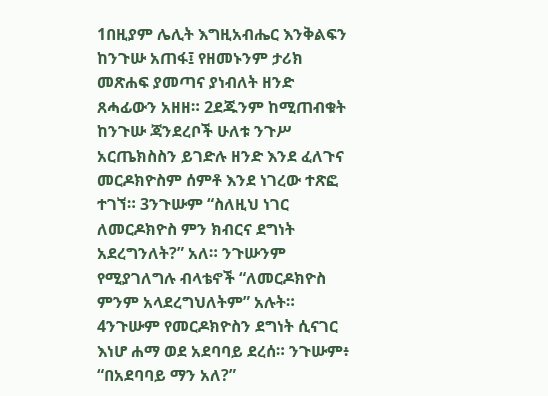1በዚያም ሌሊት እግዚአብሔር እንቅልፍን ከንጉሡ አጠፋ፤ የዘመኑንም ታሪክ መጽሐፍ ያመጣና ያነብለት ዘንድ ጸሓፊውን አዘዘ። 2ደጁንም ከሚጠብቁት ከንጉሡ ጃንደረቦች ሁለቱ ንጉሥ አርጤክስስን ይገድሉ ዘንድ እንደ ፈለጉና መርዶክዮስም ሰምቶ እንደ ነገረው ተጽፎ ተገኘ። 3ንጉሡም “ስለዚህ ነገር ለመርዶክዮስ ምን ክብርና ደግነት አደረግንለት?” አለ። ንጉሡንም የሚያገለግሉ ብላቴኖች “ለመርዶክዮስ ምንም አላደረግህለትም” አሉት። 4ንጉሡም የመርዶክዮስን ደግነት ሲናገር እነሆ ሐማ ወደ አደባባይ ደረሰ። ንጉሡም፥ “በአደባባይ ማን አለ?”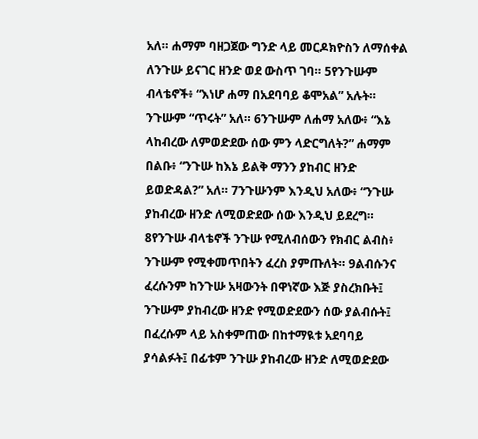አለ። ሐማም ባዘጋጀው ግንድ ላይ መርዶክዮስን ለማሰቀል ለንጉሡ ይናገር ዘንድ ወደ ውስጥ ገባ። 5የንጉሡም ብላቴኖች፥ “እነሆ ሐማ በአደባባይ ቆሞአል” አሉት። ንጉሡም “ጥሩት” አለ። 6ንጉሡም ለሐማ አለው፥ “እኔ ላከብረው ለምወድደው ሰው ምን ላድርግለት?” ሐማም በልቡ፥ “ንጉሡ ከእኔ ይልቅ ማንን ያከብር ዘንድ ይወድዳል?” አለ። 7ንጉሡንም እንዲህ አለው፥ “ንጉሡ ያከብረው ዘንድ ለሚወድደው ሰው እንዲህ ይደረግ። 8የንጉሡ ብላቴኖች ንጉሡ የሚለብሰውን የክብር ልብስ፥ ንጉሡም የሚቀመጥበትን ፈረስ ያምጡለት። 9ልብሱንና ፈረሱንም ከንጉሡ አዛውንት በዋነኛው እጅ ያስረክቡት፤ ንጉሡም ያከብረው ዘንድ የሚወድደውን ሰው ያልብሱት፤ በፈረሱም ላይ አስቀምጠው በከተማዪቱ አደባባይ ያሳልፉት፤ በፊቱም ንጉሡ ያከብረው ዘንድ ለሚወድደው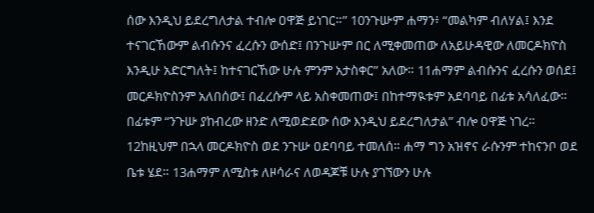ሰው እንዲህ ይደረግለታል ተብሎ ዐዋጅ ይነገር።” 10ንጉሡም ሐማን፥ “መልካም ብለሃል፤ እንደ ተናገርኸውም ልብሱንና ፈረሱን ውሰድ፤ በንጉሡም በር ለሚቀመጠው ለአይሁዳዊው ለመርዶክዮስ እንዲሁ አድርግለት፤ ከተናገርኸው ሁሉ ምንም አታስቀር” አለው። 11ሐማም ልብሱንና ፈረሱን ወሰደ፤ መርዶክዮስንም አለበሰው፤ በፈረሱም ላይ አስቀመጠው፤ በከተማዪቱም አደባባይ በፊቱ አሳለፈው። በፊቱም “ንጉሡ ያከብረው ዘንድ ለሚወድደው ሰው እንዲህ ይደረግለታል” ብሎ ዐዋጅ ነገረ። 12ከዚህም በኋላ መርዶክዮስ ወደ ንጉሡ ዐደባባይ ተመለሰ። ሐማ ግን አዝኖና ራሱንም ተከናንቦ ወደ ቤቱ ሄደ። 13ሐማም ለሚስቱ ለዞሳራና ለወዳጆቹ ሁሉ ያገኘውን ሁሉ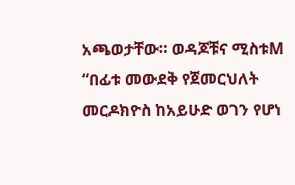አጫወታቸው። ወዳጆቹና ሚስቱM “በፊቱ መውደቅ የጀመርህለት መርዶክዮስ ከአይሁድ ወገን የሆነ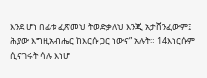እንደ ሆነ በፊቱ ፈጽመህ ትወድቃለህ እንጂ አታሸንፈውም፤ ሕያው እግዚአብሔር ከእርሱ ጋር ነውና” አሉት። 14እነርሱም ሲናገሩት ሳሉ እነሆ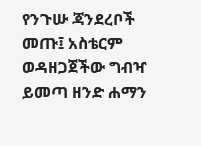የንጉሡ ጃንደረቦች መጡ፤ አስቴርም ወዳዘጋጀችው ግብዣ ይመጣ ዘንድ ሐማን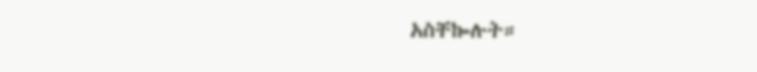አስቸኰሉት።